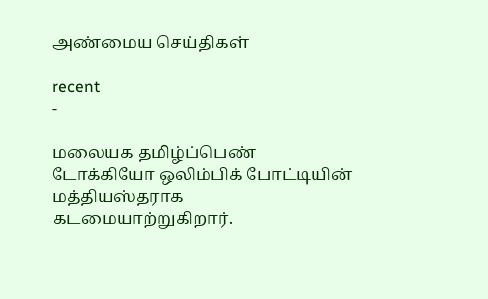அண்மைய செய்திகள்

recent
-

மலையக தமிழ்ப்பெண் டோக்கியோ ஒலிம்பிக் போட்டியின் மத்தியஸ்தராக கடமையாற்றுகிறார்.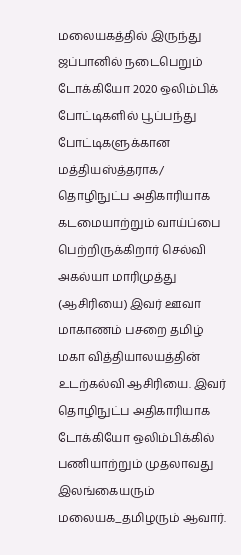மலையகத்தில் இருந்து ஜப்பானில் நடைபெறும் டோக்கியோ 2020 ஒலிம்பிக் போட்டிகளில் பூப்பந்து போட்டிகளுக்கான மத்தியஸ்த்தராக/ தொழிநுட்ப அதிகாரியாக கடமையாற்றும் வாய்ப்பை பெற்றிருக்கிறார் செல்வி அகல்யா மாரிமுத்து (ஆசிரியை) இவர் ஊவா மாகாணம் பசறை தமிழ் மகா வித்தியாலயத்தின் உடற்கல்வி ஆசிரியை. இவர் தொழிநுட்ப அதிகாரியாக டோக்கியோ ஒலிம்பிக்கில் பணியாற்றும் முதலாவது இலங்கையரும் மலையக_தமிழரும் ஆவார்.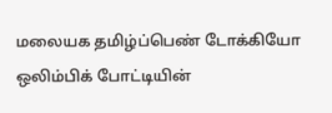மலையக தமிழ்ப்பெண் டோக்கியோ ஒலிம்பிக் போட்டியின்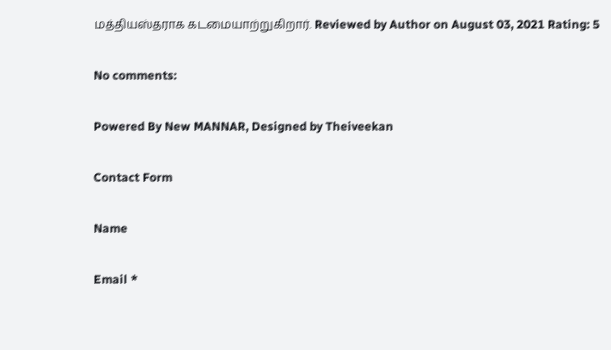மத்தியஸ்தராக கடமையாற்றுகிறார். Reviewed by Author on August 03, 2021 Rating: 5

No comments:

Powered By New MANNAR, Designed by Theiveekan

Contact Form

Name

Email *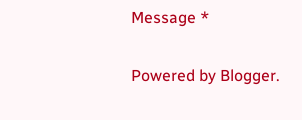Message *

Powered by Blogger.